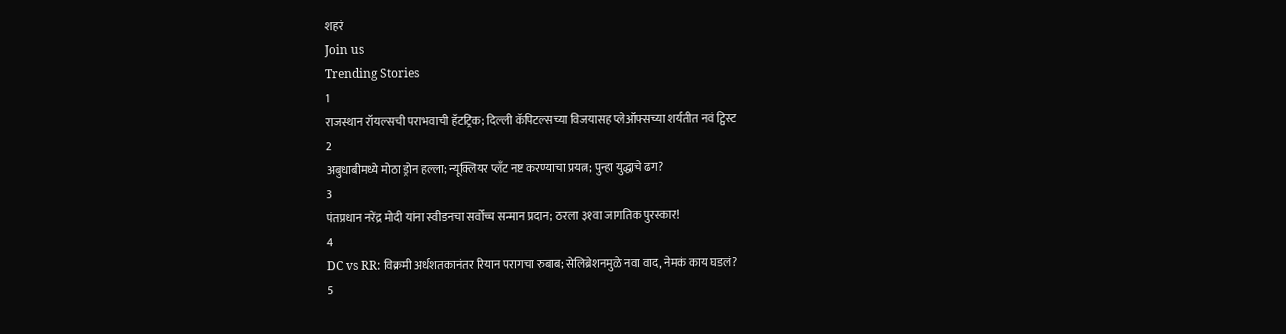शहरं
Join us
Trending Stories
1
राजस्थान रॉयल्सची पराभवाची हॅटट्रिक; दिल्ली कॅपिटल्सच्या विजयासह प्लेऑफ्सच्या शर्यतीत नवं ट्विस्ट
2
अबुधाबीमध्ये मोठा ड्रोन हल्ला; न्यूक्लियर प्लँट नष्ट करण्याचा प्रयत्न; पुन्हा युद्धाचे ढग?
3
पंतप्रधान नरेंद्र मोदी यांना स्वीडनचा सर्वोच्च सन्मान प्रदान; ठरला ३१वा जागतिक पुरस्कार!
4
DC vs RR: विक्रमी अर्धशतकानंतर रियान परागचा रुबाब; सेलिब्रेशनमुळे नवा वाद, नेमकं काय घडलं?
5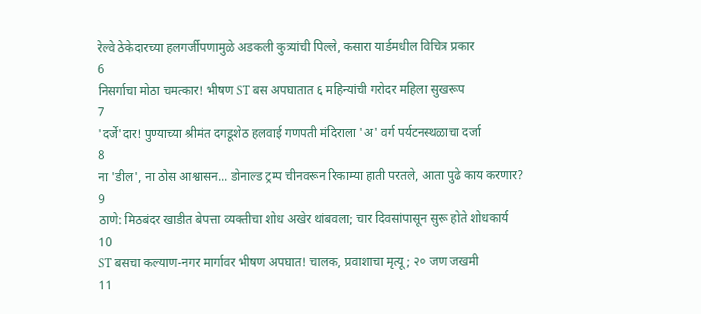रेल्वे ठेकेदारच्या हलगर्जीपणामुळे अडकली कुत्र्यांची पिल्ले, कसारा यार्डमधील विचित्र प्रकार
6
निसर्गाचा मोठा चमत्कार! भीषण ST बस अपघातात ६ महिन्यांची गरोदर महिला सुखरूप
7
'दर्जे'दार! पुण्याच्या श्रीमंत दगडूशेठ हलवाई गणपती मंदिराला 'अ' वर्ग पर्यटनस्थळाचा दर्जा
8
ना 'डील', ना ठोस आश्वासन... डोनाल्ड ट्रम्प चीनवरून रिकाम्या हाती परतले, आता पुढे काय करणार?
9
ठाणे: मिठबंदर खाडीत बेपत्ता व्यक्तीचा शोध अखेर थांबवला; चार दिवसांपासून सुरू होते शोधकार्य
10
ST बसचा कल्याण-नगर मार्गावर भीषण अपघात! चालक, प्रवाशाचा मृत्यू; २० जण जखमी
11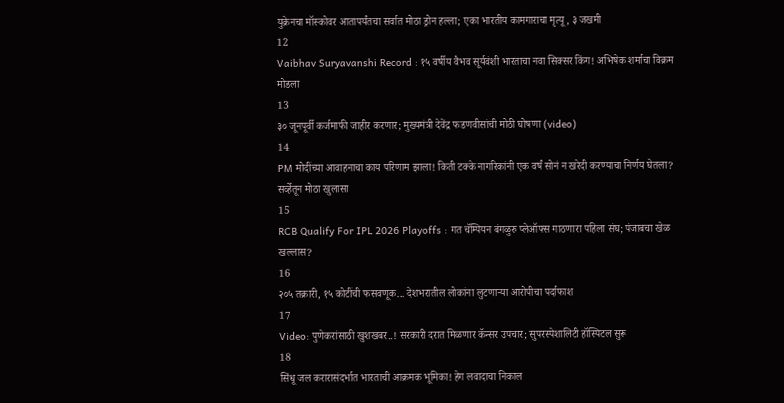युक्रेनचा मॉस्कोवर आतापर्यंतचा सर्वात मोठा ड्रोन हल्ला; एका भारतीय कामगाराचा मृत्यू, ३ जखमी
12
Vaibhav Suryavanshi Record : १५ वर्षीय वैभव सूर्यवंशी भारताचा नवा सिक्सर किंग! अभिषेक शर्माचा विक्रम मोडला
13
३० जूनपूर्वी कर्जमाफी जाहीर करणार; मुख्यमंत्री देवेंद्र फडणवीसांची मोठी घोषणा (video)
14
PM मोदींच्या आवाहनाचा काय परिणाम झाला! किती टक्के नागरिकांनी एक वर्षं सोनं न खरेदी करण्याचा निर्णय घेतला? सर्व्हेतून मोठा खुलासा
15
RCB Qualify For IPL 2026 Playoffs : गत चॅम्पियन बंगळुरु प्लेऑफ्स गाठणारा पहिला संघ; पंजाबचा खेळ खल्लास?
16
२०५ तक्रारी, १५ कोटींची फसवणूक... देशभरातील लोकांना लुटणाऱ्या आरोपीचा पर्दाफाश
17
Video: पुणेकरांसाठी खुशखबर..! सरकारी दरात मिळणार कॅन्सर उपचार; सुपरस्पेशालिटी हॉस्पिटल सुरू
18
सिंधू जल करारासंदर्भात भारताची आक्रमक भूमिका! हेग लवादाचा निकाल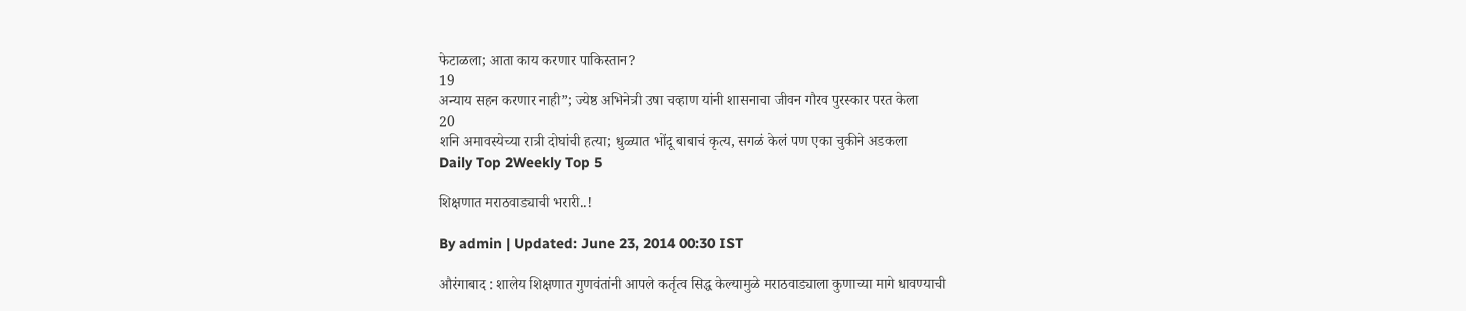फेटाळला; आता काय करणार पाकिस्तान?
19
अन्याय सहन करणार नाही”; ज्येष्ठ अभिनेत्री उषा चव्हाण यांनी शासनाचा जीवन गौरव पुरस्कार परत केला
20
शनि अमावस्येच्या रात्री दोघांची हत्या; धुळ्यात भोंदू बाबाचं कृत्य, सगळं केलं पण एका चुकीने अडकला
Daily Top 2Weekly Top 5

शिक्षणात मराठवाड्याची भरारी..!

By admin | Updated: June 23, 2014 00:30 IST

औरंगाबाद : शालेय शिक्षणात गुणवंतांनी आपले कर्तृत्व सिद्ध केल्यामुळे मराठवाड्याला कुणाच्या मागे धावण्याची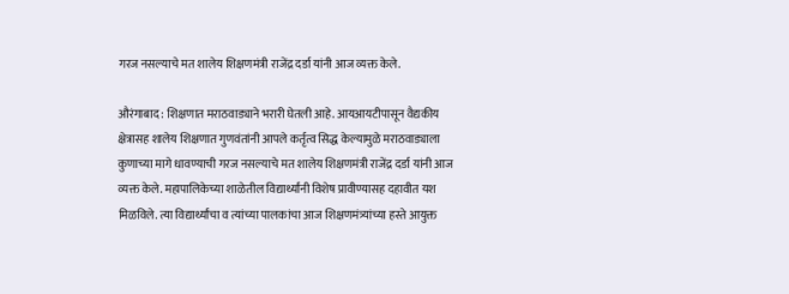गरज नसल्याचे मत शालेय शिक्षणमंत्री राजेंद्र दर्डा यांनी आज व्यक्त केले.

औरंगाबाद : शिक्षणात मराठवाड्याने भरारी घेतली आहे. आयआयटीपासून वैद्यकीय क्षेत्रासह शालेय शिक्षणात गुणवंतांनी आपले कर्तृत्व सिद्ध केल्यामुळे मराठवाड्याला कुणाच्या मागे धावण्याची गरज नसल्याचे मत शालेय शिक्षणमंत्री राजेंद्र दर्डा यांनी आज व्यक्त केले. महापालिकेच्या शाळेतील विद्यार्थ्यांनी विशेष प्रावीण्यासह दहावीत यश मिळविले. त्या विद्यार्थ्यांचा व त्यांच्या पालकांचा आज शिक्षणमंत्र्यांच्या हस्ते आयुक्त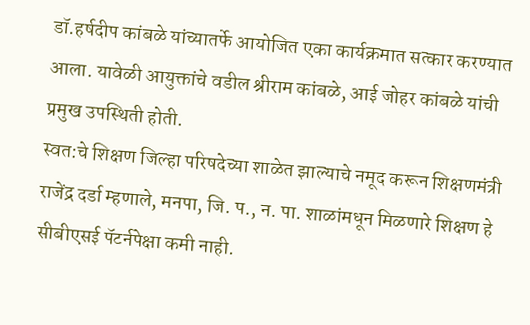डॉ.हर्षदीप कांबळे यांच्यातर्फे आयोजित एका कार्यक्रमात सत्कार करण्यात आला. यावेळी आयुक्तांचे वडील श्रीराम कांबळे, आई जोहर कांबळे यांची प्रमुख उपस्थिती होती.
स्वत:चे शिक्षण जिल्हा परिषदेच्या शाळेत झाल्याचे नमूद करून शिक्षणमंत्री राजेंद्र दर्डा म्हणाले, मनपा, जि. प., न. पा. शाळांमधून मिळणारे शिक्षण हे सीबीएसई पॅटर्नपेक्षा कमी नाही.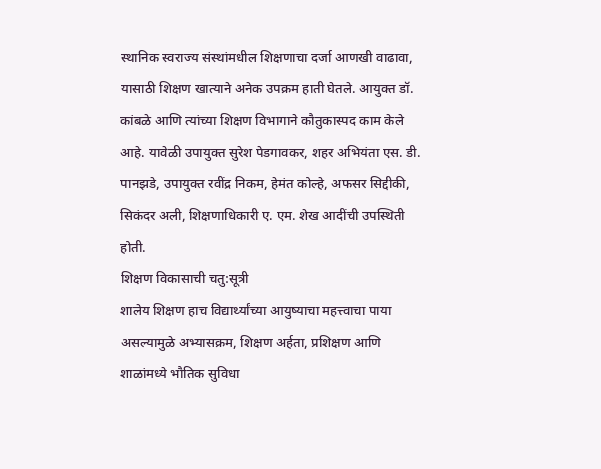स्थानिक स्वराज्य संस्थांमधील शिक्षणाचा दर्जा आणखी वाढावा, यासाठी शिक्षण खात्याने अनेक उपक्रम हाती घेतले. आयुक्त डॉ. कांबळे आणि त्यांच्या शिक्षण विभागाने कौतुकास्पद काम केले आहे. यावेळी उपायुक्त सुरेश पेडगावकर, शहर अभियंता एस. डी. पानझडे, उपायुक्त रवींद्र निकम, हेमंत कोल्हे, अफसर सिद्दीकी, सिकंदर अली, शिक्षणाधिकारी ए. एम. शेख आदींची उपस्थिती होती.
शिक्षण विकासाची चतु:सूत्री
शालेय शिक्षण हाच विद्यार्थ्यांच्या आयुष्याचा महत्त्वाचा पाया असल्यामुळे अभ्यासक्रम, शिक्षण अर्हता, प्रशिक्षण आणि शाळांमध्ये भौतिक सुविधा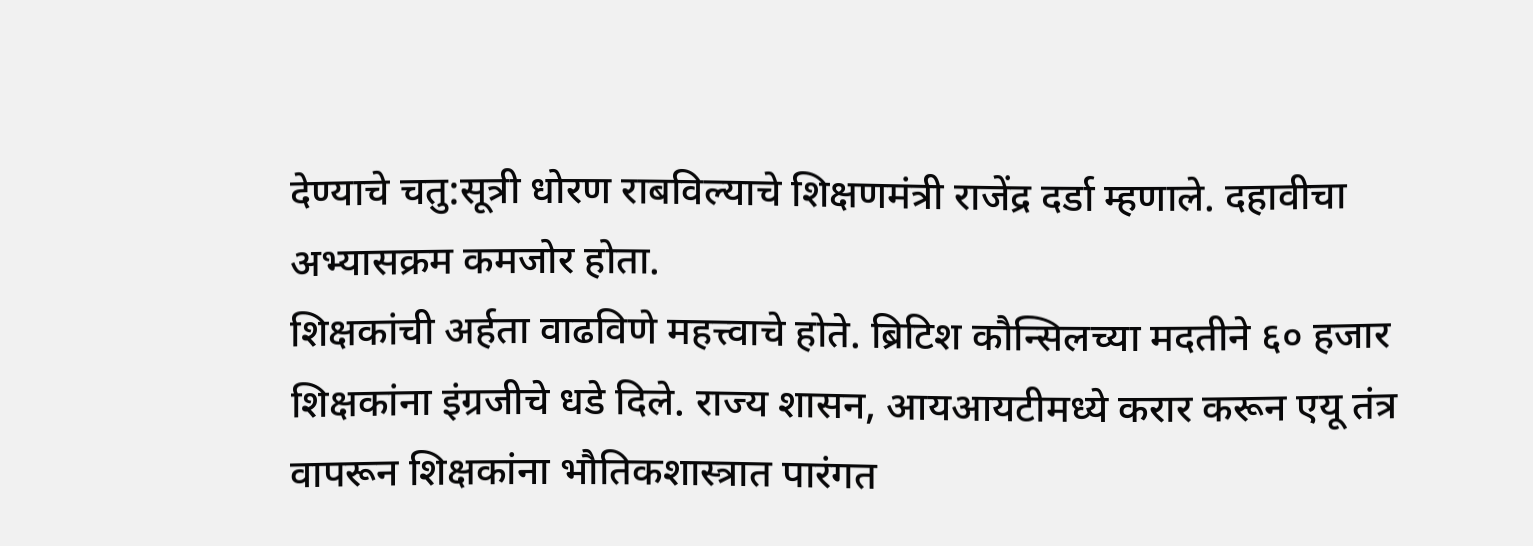देण्याचे चतु:सूत्री धोरण राबविल्याचे शिक्षणमंत्री राजेंद्र दर्डा म्हणाले. दहावीचा अभ्यासक्रम कमजोर होता.
शिक्षकांची अर्हता वाढविणे महत्त्वाचे होते. ब्रिटिश कौन्सिलच्या मदतीने ६० हजार शिक्षकांना इंग्रजीचे धडे दिले. राज्य शासन, आयआयटीमध्ये करार करून एयू तंत्र वापरून शिक्षकांना भौतिकशास्त्रात पारंगत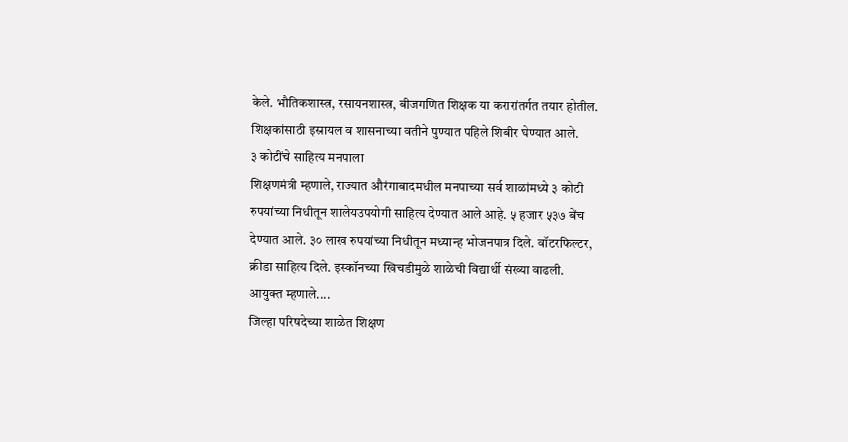केले. भौतिकशास्त्र, रसायनशास्त्र, बीजगणित शिक्षक या करारांतर्गत तयार होतील. शिक्षकांसाठी इस्रायल व शासनाच्या वतीने पुण्यात पहिले शिबीर घेण्यात आले.
३ कोटींचे साहित्य मनपाला
शिक्षणमंत्री म्हणाले, राज्यात औरंगाबादमधील मनपाच्या सर्व शाळांमध्ये ३ कोटी रुपयांच्या निधीतून शालेयउपयोगी साहित्य देण्यात आले आहे. ५ हजार ५३७ बेंच देण्यात आले. ३० लाख रुपयांच्या निधीतून मध्यान्ह भोजनपात्र दिले. वॉटरफिल्टर, क्रीडा साहित्य दिले. इस्कॉनच्या खिचडीमुळे शाळेची विद्यार्थी संख्या वाढली.
आयुक्त म्हणाले....
जिल्हा परिषदेच्या शाळेत शिक्षण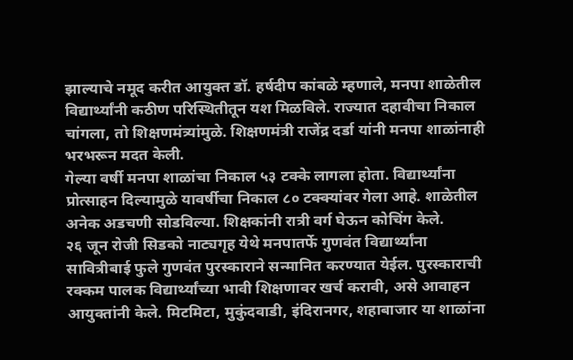झाल्याचे नमूद करीत आयुक्त डॉ. हर्षदीप कांबळे म्हणाले, मनपा शाळेतील विद्यार्थ्यांनी कठीण परिस्थितीतून यश मिळविले. राज्यात दहावीचा निकाल चांगला, तो शिक्षणमंत्र्यांमुळे. शिक्षणमंत्री राजेंद्र दर्डा यांनी मनपा शाळांनाही भरभरून मदत केली.
गेल्या वर्षी मनपा शाळांचा निकाल ५३ टक्के लागला होता. विद्यार्थ्यांना प्रोत्साहन दिल्यामुळे यावर्षीचा निकाल ८० टक्क्यांवर गेला आहे. शाळेतील अनेक अडचणी सोडविल्या. शिक्षकांनी रात्री वर्ग घेऊन कोचिंग केले.
२६ जून रोजी सिडको नाट्यगृह येथे मनपातर्फे गुणवंत विद्यार्थ्यांना सावित्रीबाई फुले गुणवंत पुरस्काराने सन्मानित करण्यात येईल. पुरस्काराची रक्कम पालक विद्यार्थ्यांच्या भावी शिक्षणावर खर्च करावी, असे आवाहन आयुक्तांनी केले. मिटमिटा, मुकुंदवाडी, इंदिरानगर, शहाबाजार या शाळांना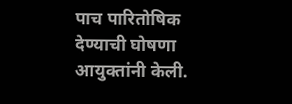पाच पारितोषिक देण्याची घोषणा आयुक्तांनी केली.